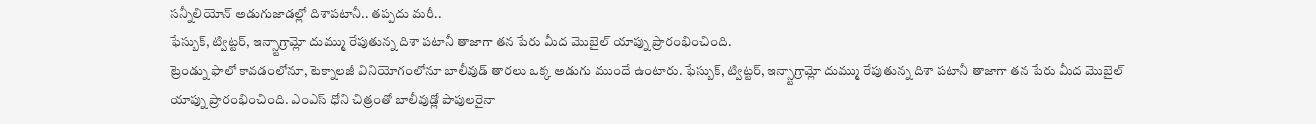సన్నీలియోన్ అడుగుజాడల్లో దిశాపటానీ.. తప్పదు మరీ..
ఫేస్బుక్, ట్విట్టర్, ఇన్స్టాగ్రామ్లో దుమ్ము రేపుతున్న దిశా పటానీ తాజాగా తన పేరు మీద మొబైల్ యాప్ను ప్రారంభించింది.
ట్రెండ్ను ఫాలో కావడంలోనూ, టెక్నాలజీ వినియోగంలోనూ బాలీవుడ్ తారలు ఒక్క అడుగు ముందే ఉంటారు. ఫేస్బుక్, ట్విట్టర్, ఇన్స్టాగ్రామ్లో దుమ్ము రేపుతున్న దిశా పటానీ తాజాగా తన పేరు మీద మొబైల్ యాప్ను ప్రారంభించింది. ఎంఎస్ ధోని చిత్రంతో బాలీవుడ్లో పాపులరైనా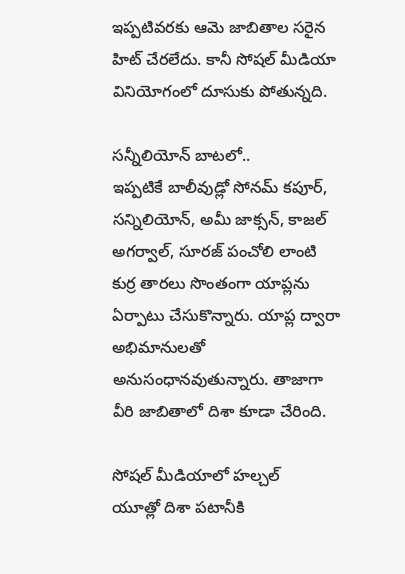ఇప్పటివరకు ఆమె జాబితాల సరైన హిట్ చేరలేదు. కానీ సోషల్ మీడియా వినియోగంలో దూసుకు పోతున్నది.

సన్నీలియోన్ బాటలో..
ఇప్పటికే బాలీవుడ్లో సోనమ్ కపూర్, సన్నిలియోన్, అమీ జాక్సన్, కాజల్ అగర్వాల్, సూరజ్ పంచోలి లాంటి కుర్ర తారలు సొంతంగా యాప్లను ఏర్పాటు చేసుకొన్నారు. యాప్ల ద్వారా అభిమానులతో అనుసంధానవుతున్నారు. తాజాగా వీరి జాబితాలో దిశా కూడా చేరింది.

సోషల్ మీడియాలో హల్చల్
యూత్లో దిశా పటానీకి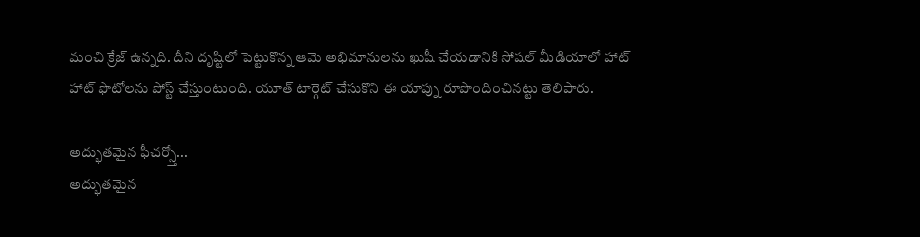మంచి క్రేజ్ ఉన్నది. దీని దృష్టిలో పెట్టుకొన్న ఆమె అభిమానులను ఖుషీ చేయడానికి సోషల్ మీడియాలో హాట్ హాట్ ఫొటోలను పోస్ట్ చేస్తుంటుంది. యూత్ టార్గెట్ చేసుకొని ఈ యాప్ను రూపొందించినట్టు తెలిపారు.

అద్భుతమైన ఫీచర్స్తో...
అద్భుతమైన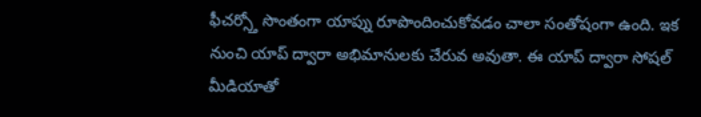ఫీచర్స్తో సొంతంగా యాప్ను రూపొందించుకోవడం చాలా సంతోషంగా ఉంది. ఇక నుంచి యాప్ ద్వారా అభిమానులకు చేరువ అవుతా. ఈ యాప్ ద్వారా సోషల్ మీడియాతో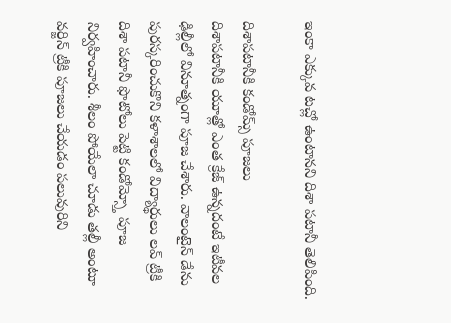ఇంకా ఎక్కువ టచ్లో ఉంటానని దిశా పటానీ తెలిపింది.

దిశాపటానీకి కండోమ్స్ పూజలు
దిశాపటానీకి యూత్లో ఎంత క్రేజ్ ఉన్నదంటే ఇటీవల ఢిల్లీలో వినూత్నంగా పూజ చేశారు. వాలంటైన్ డేను పురస్కరించుకొని కళాశాలలో విద్యార్థులు లవ్ ట్రీకి దిశా పటానీ ఫొటోలు పెట్టి కండోమ్స్తో పూజ నిర్వహించారు. శీలం పోయేలా చూడు తల్లీ అంటూ వర్జిన్ ట్రీకి పూజలు చేయడం పలువురిని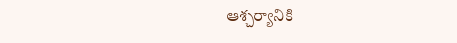ఆశ్చర్యానికి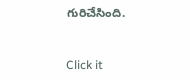గురిచేసింది.


Click it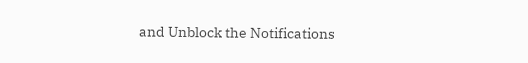and Unblock the Notifications